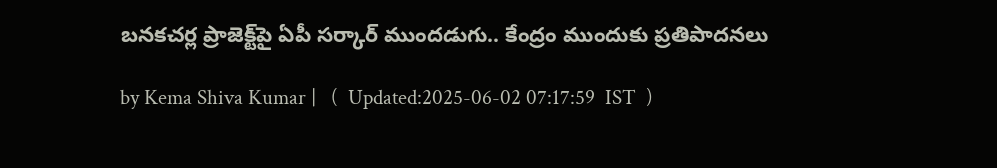బనకచర్ల ప్రాజెక్ట్‌పై ఏపీ సర్కార్ ముందడుగు.. కేంద్రం ముందుకు ప్రతిపాదనలు

by Kema Shiva Kumar |   (  Updated:2025-06-02 07:17:59  IST  )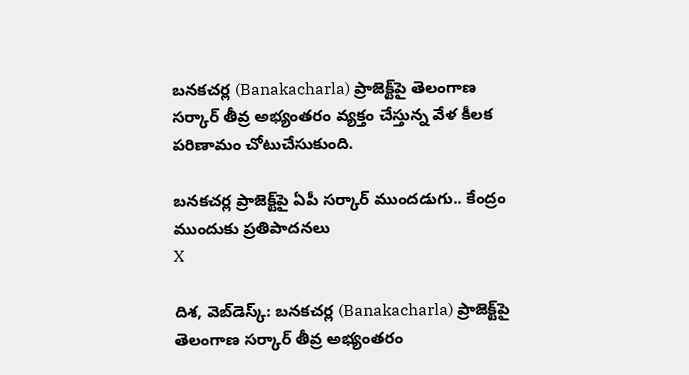బనకచర్ల (Banakacharla) ప్రాజెక్ట్‌పై తెలంగాణ సర్కార్ తీవ్ర అభ్యంతరం వ్యక్తం చేస్తున్న వేళ కీలక పరిణామం చోటుచేసుకుంది.

బనకచర్ల ప్రాజెక్ట్‌పై ఏపీ సర్కార్ ముందడుగు.. కేంద్రం ముందుకు ప్రతిపాదనలు
X

దిశ, వెబ్‌డెస్క్: బనకచర్ల (Banakacharla) ప్రాజెక్ట్‌పై తెలంగాణ సర్కార్ తీవ్ర అభ్యంతరం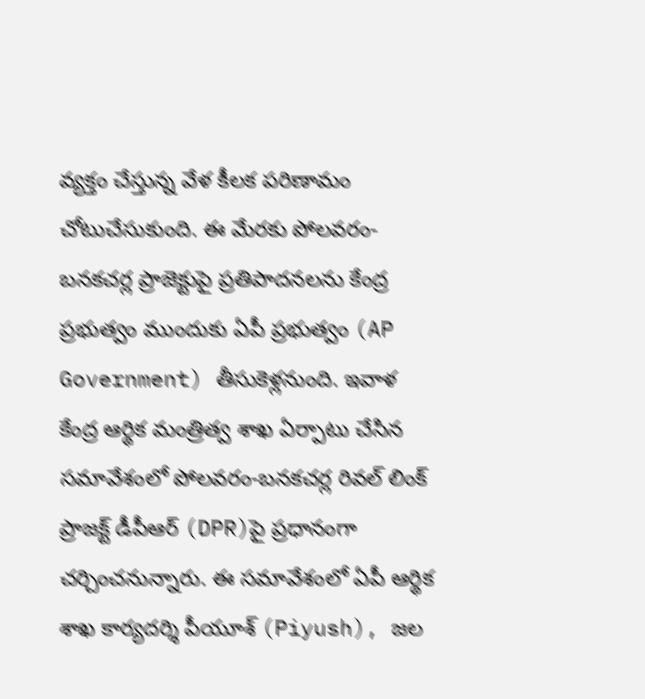వ్యక్తం చేస్తున్న వేళ కీలక పరిణామం చోటుచేసుకుంది. ఈ మేరకు పోలవరం-బనకచర్ల ప్రాజెక్టుపై ప్రతిపాదనలను కేంద్ర ప్రభుత్వం ముందుకు ఏపీ ప్రభుత్వం (AP Government) తీసుకెళ్లనుంది. ఇవాళ కేంద్ర ఆర్థిక మంత్రిత్వ శాఖ ఏర్పాటు చేసిన సమావేశంలో పోలవరం-బనకచర్ల రివల్ లింక్ ప్రాజక్ట్‌ డీపీఆర్‌ (DPR)పై ప్రధానంగా చర్చించనున్నారు. ఈ సమావేశంలో ఏపీ ఆర్థిక శాఖ కార్యదర్శి పీయూశ్ (Piyush), జల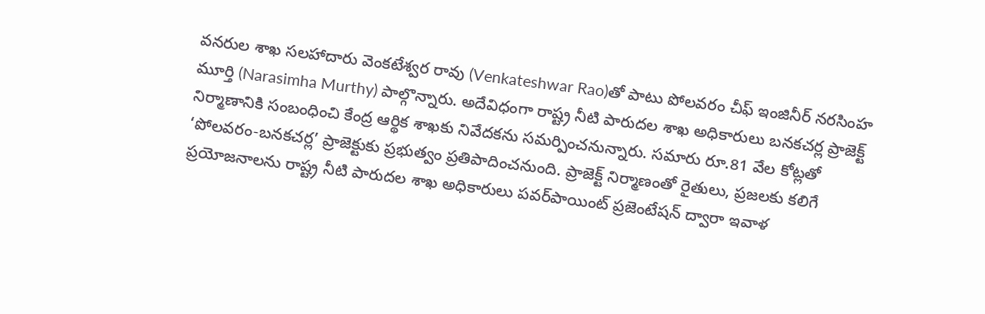వనరుల శాఖ సలహాదారు వెంకటేశ్వర రావు (Venkateshwar Rao)తో పాటు పోలవరం చీఫ్ ఇంజినీర్ నరసింహ మూర్తి (Narasimha Murthy) పాల్గొన్నారు. అదేవిధంగా రాష్ట్ర నీటి పారుదల శాఖ అధికారులు బనకచర్ల ప్రాజెక్ట్ నిర్మాణానికి సంబంధించి కేంద్ర ఆర్థిక శాఖకు నివేదకను సమర్పించనున్నారు. సమారు రూ.81 వేల కోట్లతో ‘పోలవరం-బనకచర్ల’ ప్రాజెక్టుకు ప్రభుత్వం ప్రతిపాదించనుంది. ప్రాజెక్ట్ నిర్మాణంతో రైతులు, ప్రజలకు కలిగే ప్రయోజనాలను రాష్ట్ర నీటి పారుదల శాఖ అధికారులు పవర్‌పాయింట్ ప్రజెంటేషన్‌ ద్వారా ఇవాళ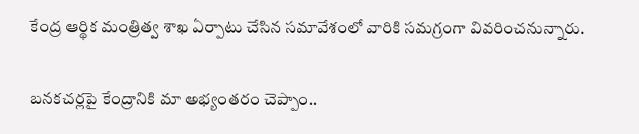కేంద్ర ఆర్థిక మంత్రిత్వ శాఖ ఏర్పాటు చేసిన సమావేశంలో వారికి సమగ్రంగా వివరించనున్నారు.

బనకచర్లపై కేంద్రానికి మా అభ్యంతరం చెప్పాం..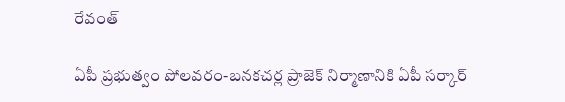రేవంత్

ఏపీ ప్రభుత్వం పోలవరం-బనకచర్ల ప్రాజెక్ నిర్మాణానికి ఏపీ సర్కార్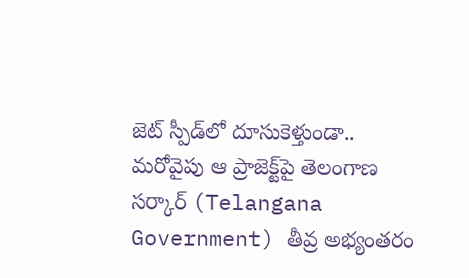జెట్ స్పీడ్‌లో దూసుకెళ్తుండా.. మరోవైపు ఆ ప్రాజెక్ట్‌పై తెలంగాణ సర్కార్ (Telangana Government) తీవ్ర అభ్యంతరం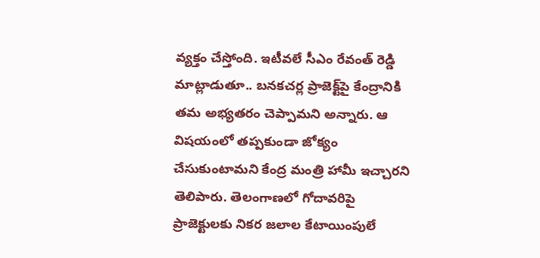వ్యక్తం చేస్తోంది. ఇటీవలే సీఎం రేవంత్ రెడ్డి మాట్లాడుతూ.. బనకచర్ల ప్రాజెక్ట్‌పై కేంద్రానికి తమ అభ్యతరం చెప్పామని అన్నారు. ఆ విషయంలో తప్పకుండా జోక్యం చేసుకుంటామని కేంద్ర మంత్రి హామీ ఇచ్చారని తెలిపారు. తెలంగాణలో గోదావరిపై ప్రాజెక్టులకు నికర జలాల కేటాయింపులే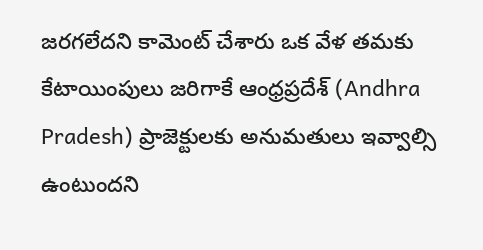జరగలేదని కామెంట్ చేశారు ఒక వేళ తమకు కేటాయింపులు జరిగాకే ఆంధ్రప్రదేశ్ (Andhra Pradesh) ప్రాజెక్టులకు అనుమతులు ఇవ్వాల్సి ఉంటుందని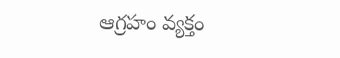ఆగ్రహం వ్యక్తం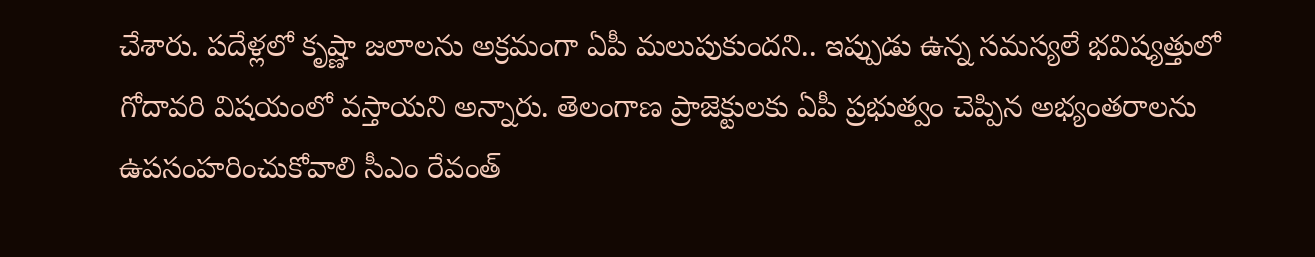చేశారు. పదేళ్లలో కృష్ణా జలాలను అక్రమంగా ఏపీ మలుపుకుందని.. ఇప్పుడు ఉన్న సమస్యలే భవిష్యత్తులో గోదావరి విషయంలో వస్తాయని అన్నారు. తెలంగాణ ప్రాజెక్టులకు ఏపీ ప్రభుత్వం చెప్పిన అభ్యంతరాలను ఉపసంహరించుకోవాలి సీఎం రేవంత్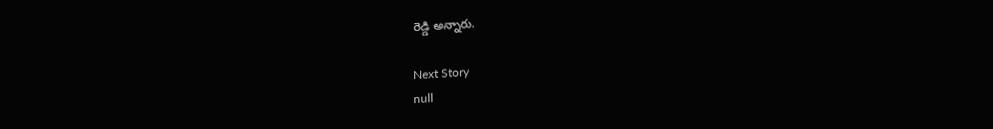రెడ్డి అన్నారు.

Next Story
null